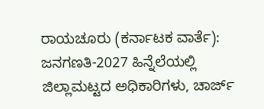ರಾಯಚೂರು (ಕರ್ನಾಟಕ ವಾರ್ತೆ): ಜನಗಣತಿ-2027 ಹಿನ್ನೆಲೆಯಲ್ಲಿ ಜಿಲ್ಲಾಮಟ್ಟದ ಅಧಿಕಾರಿಗಳು, ಚಾರ್ಜ್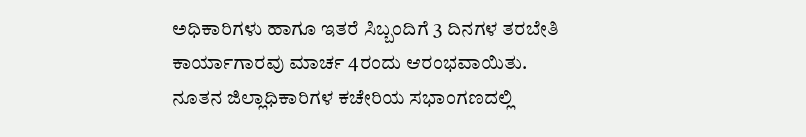ಅಧಿಕಾರಿಗಳು ಹಾಗೂ ಇತರೆ ಸಿಬ್ಬಂದಿಗೆ 3 ದಿನಗಳ ತರಬೇತಿ ಕಾರ್ಯಾಗಾರವು ಮಾರ್ಚ 4ರಂದು ಆರಂಭವಾಯಿತು.
ನೂತನ ಜಿಲ್ಲಾಧಿಕಾರಿಗಳ ಕಚೇರಿಯ ಸಭಾಂಗಣದಲ್ಲಿ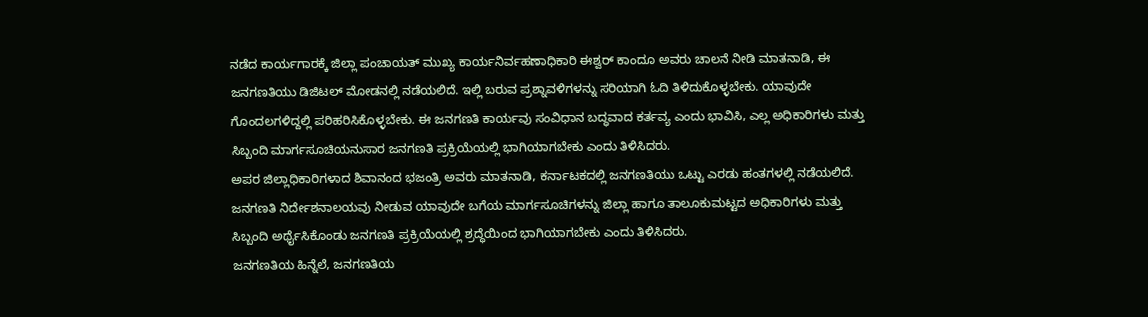ನಡೆದ ಕಾರ್ಯಗಾರಕ್ಕೆ ಜಿಲ್ಲಾ ಪಂಚಾಯತ್ ಮುಖ್ಯ ಕಾರ್ಯನಿರ್ವಹಣಾಧಿಕಾರಿ ಈಶ್ವರ್ ಕಾಂದೂ ಅವರು ಚಾಲನೆ ನೀಡಿ ಮಾತನಾಡಿ, ಈ ಜನಗಣತಿಯು ಡಿಜಿಟಲ್ ಮೋಡನಲ್ಲಿ ನಡೆಯಲಿದೆ. ಇಲ್ಲಿ ಬರುವ ಪ್ರಶ್ನಾವಳಿಗಳನ್ನು ಸರಿಯಾಗಿ ಓದಿ ತಿಳಿದುಕೊಳ್ಳಬೇಕು. ಯಾವುದೇ ಗೊಂದಲಗಳಿದ್ದಲ್ಲಿ ಪರಿಹರಿಸಿಕೊಳ್ಳಬೇಕು. ಈ ಜನಗಣತಿ ಕಾರ್ಯವು ಸಂವಿಧಾನ ಬದ್ಧವಾದ ಕರ್ತವ್ಯ ಎಂದು ಭಾವಿಸಿ, ಎಲ್ಲ ಅಧಿಕಾರಿಗಳು ಮತ್ತು ಸಿಬ್ಬಂದಿ ಮಾರ್ಗಸೂಚಿಯನುಸಾರ ಜನಗಣತಿ ಪ್ರಕ್ರಿಯೆಯಲ್ಲಿ ಭಾಗಿಯಾಗಬೇಕು ಎಂದು ತಿಳಿಸಿದರು.
ಅಪರ ಜಿಲ್ಲಾಧಿಕಾರಿಗಳಾದ ಶಿವಾನಂದ ಭಜಂತ್ರಿ ಅವರು ಮಾತನಾಡಿ, ಕರ್ನಾಟಕದಲ್ಲಿ ಜನಗಣತಿಯು ಒಟ್ಟು ಎರಡು ಹಂತಗಳಲ್ಲಿ ನಡೆಯಲಿದೆ. ಜನಗಣತಿ ನಿರ್ದೇಶನಾಲಯವು ನೀಡುವ ಯಾವುದೇ ಬಗೆಯ ಮಾರ್ಗಸೂಚಿಗಳನ್ನು ಜಿಲ್ಲಾ ಹಾಗೂ ತಾಲೂಕುಮಟ್ಟದ ಅಧಿಕಾರಿಗಳು ಮತ್ತು ಸಿಬ್ಬಂದಿ ಅರ್ಥೈಸಿಕೊಂಡು ಜನಗಣತಿ ಪ್ರಕ್ರಿಯೆಯಲ್ಲಿ ಶ್ರದ್ಧೆಯಿಂದ ಭಾಗಿಯಾಗಬೇಕು ಎಂದು ತಿಳಿಸಿದರು.
ಜನಗಣತಿಯ ಹಿನ್ನೆಲೆ, ಜನಗಣತಿಯ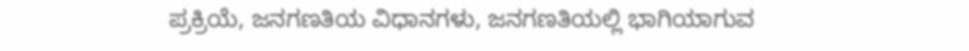ಪ್ರಕ್ರಿಯೆ, ಜನಗಣತಿಯ ವಿಧಾನಗಳು, ಜನಗಣತಿಯಲ್ಲಿ ಭಾಗಿಯಾಗುವ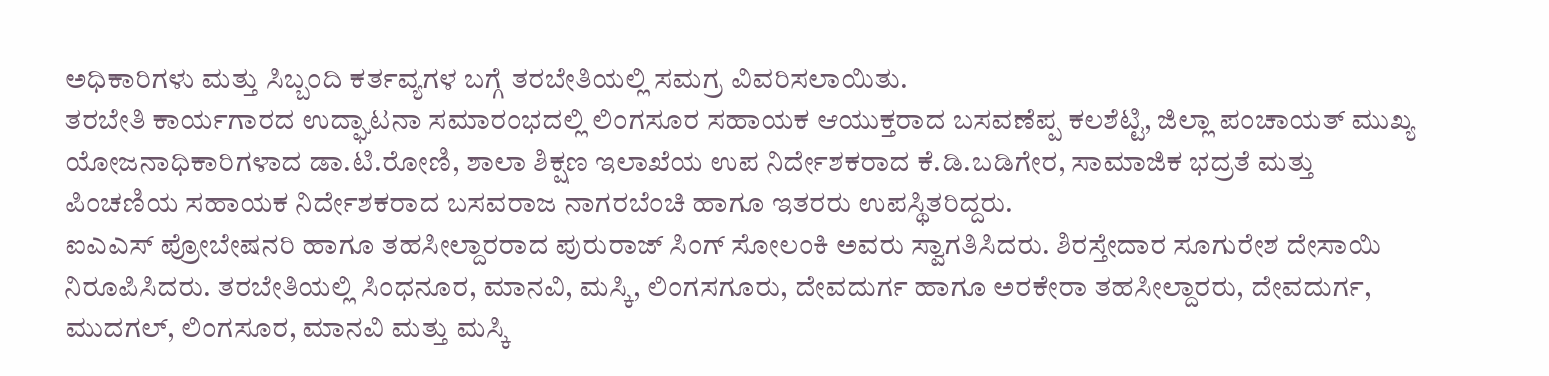ಅಧಿಕಾರಿಗಳು ಮತ್ತು ಸಿಬ್ಬಂದಿ ಕರ್ತವ್ಯಗಳ ಬಗ್ಗೆ ತರಬೇತಿಯಲ್ಲಿ ಸಮಗ್ರ ವಿವರಿಸಲಾಯಿತು.
ತರಬೇತಿ ಕಾರ್ಯಗಾರದ ಉದ್ಘಾಟನಾ ಸಮಾರಂಭದಲ್ಲಿ ಲಿಂಗಸೂರ ಸಹಾಯಕ ಆಯುಕ್ತರಾದ ಬಸವಣೆಪ್ಪ ಕಲಶೆಟ್ಟಿ, ಜಿಲ್ಲಾ ಪಂಚಾಯತ್ ಮುಖ್ಯ ಯೋಜನಾಧಿಕಾರಿಗಳಾದ ಡಾ.ಟಿ.ರೋಣಿ, ಶಾಲಾ ಶಿಕ್ಷಣ ಇಲಾಖೆಯ ಉಪ ನಿರ್ದೇಶಕರಾದ ಕೆ.ಡಿ.ಬಡಿಗೇರ, ಸಾಮಾಜಿಕ ಭದ್ರತೆ ಮತ್ತು ಪಿಂಚಣಿಯ ಸಹಾಯಕ ನಿರ್ದೇಶಕರಾದ ಬಸವರಾಜ ನಾಗರಬೆಂಚಿ ಹಾಗೂ ಇತರರು ಉಪಸ್ಥಿತರಿದ್ದರು.
ಐಎಎಸ್ ಪ್ರೋಬೇಷನರಿ ಹಾಗೂ ತಹಸೀಲ್ದಾರರಾದ ಪುರುರಾಜ್ ಸಿಂಗ್ ಸೋಲಂಕಿ ಅವರು ಸ್ವಾಗತಿಸಿದರು. ಶಿರಸ್ತೇದಾರ ಸೂಗುರೇಶ ದೇಸಾಯಿ ನಿರೂಪಿಸಿದರು. ತರಬೇತಿಯಲ್ಲಿ ಸಿಂಧನೂರ, ಮಾನವಿ, ಮಸ್ಕಿ, ಲಿಂಗಸಗೂರು, ದೇವದುರ್ಗ ಹಾಗೂ ಅರಕೇರಾ ತಹಸೀಲ್ದಾರರು, ದೇವದುರ್ಗ, ಮುದಗಲ್, ಲಿಂಗಸೂರ, ಮಾನವಿ ಮತ್ತು ಮಸ್ಕಿ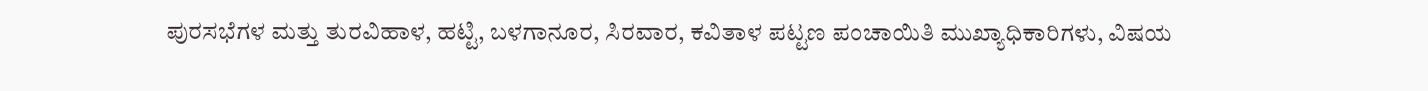ಪುರಸಭೆಗಳ ಮತ್ತು ತುರವಿಹಾಳ, ಹಟ್ಟಿ, ಬಳಗಾನೂರ, ಸಿರವಾರ, ಕವಿತಾಳ ಪಟ್ಟಣ ಪಂಚಾಯಿತಿ ಮುಖ್ಯಾಧಿಕಾರಿಗಳು, ವಿಷಯ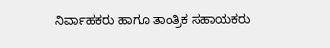ನಿರ್ವಾಹಕರು ಹಾಗೂ ತಾಂತ್ರಿಕ ಸಹಾಯಕರು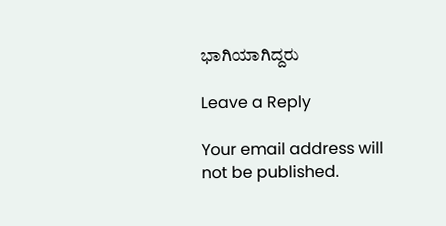ಭಾಗಿಯಾಗಿದ್ದರು

Leave a Reply

Your email address will not be published.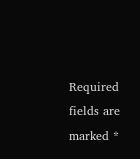Required fields are marked *